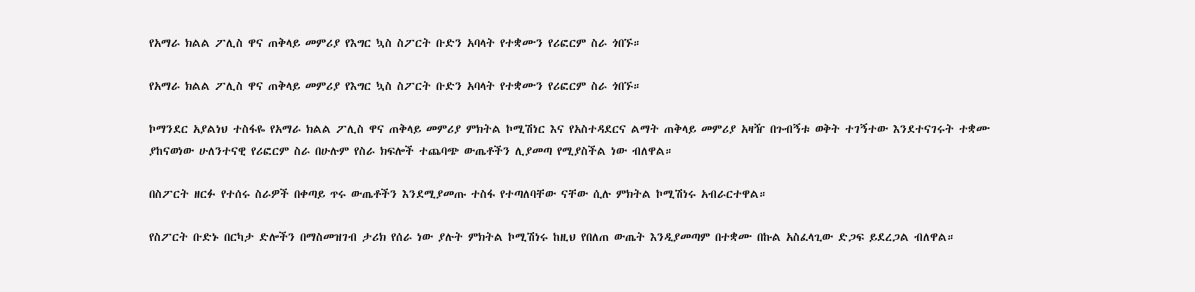የአማራ ክልል ፖሊስ ዋና ጠቅላይ መምሪያ የእግር ኳስ ስፖርት ቡድን አባላት የተቋሙን የሪፎርም ስራ ጎበኙ።

የአማራ ክልል ፖሊስ ዋና ጠቅላይ መምሪያ የእግር ኳስ ስፖርት ቡድን አባላት የተቋሙን የሪፎርም ስራ ጎበኙ።

ኮማንደር አያልነህ ተስፋዬ የአማራ ክልል ፖሊስ ዋና ጠቅላይ መምሪያ ምክትል ኮሚሽነር እና የአስተዳደርና ልማት ጠቅላይ መምሪያ አዛዥ በጉብኝቱ ወቅት ተገኝተው እንደተናገሩት ተቋሙ ያከናወነው ሁለንተናዊ የሪፎርም ስራ በሁሉም የስራ ክፍሎች ተጨባጭ ውጤቶችን ሊያመጣ የሚያስችል ነው ብለዋል።

በስፖርት ዘርፉ የተሰሩ ስራዎች በቀጣይ ጥሩ ውጤቶችን እንደሚያመጡ ተስፋ የተጣለባቸው ናቸው ሲሉ ምክትል ኮሚሽነሩ አብራርተዋል።

የስፖርት ቡድኑ በርካታ ድሎችን በማስመዝገብ ታሪክ የሰራ ነው ያሉት ምክትል ኮሚሽነሩ ከዚህ የበለጠ ውጤት እንዲያመጣም በተቋሙ በኩል አስፈላጊው ድጋፍ ይደረጋል ብለዋል።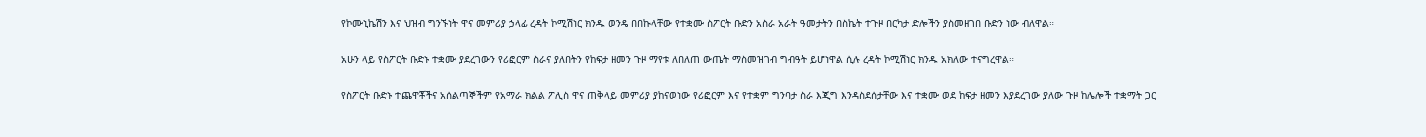የኮሙኒኬሽን እና ህዝብ ግንኙነት ዋና መምሪያ ኃላፊ ረዳት ኮሚሽነር ክንዱ ወንዴ በበኩላቸው የተቋሙ ስፖርት ቡድን አስራ አራት ዓመታትን በስኬት ተጉዞ በርካታ ድሎችን ያስመዘገበ ቡድን ነው ብለዋል።

አሁን ላይ የስፖርት ቡድኑ ተቋሙ ያደረገውን የሪፎርም ስራና ያለበትን የከፍታ ዘመን ጉዞ ማየቱ ለበለጠ ውጤት ማስመዝገብ ግብዓት ይሆነዋል ሲሉ ረዳት ኮሚሽነር ክንዱ አክለው ተናግረዋል።

የስፖርት ቡድኑ ተጨዋቾችና አሰልጣኞችም የአማራ ክልል ፖሊስ ዋና ጠቅላይ መምሪያ ያከናወነው የሪፎርም እና የተቋም ግንባታ ስራ እጂግ እንዳስደሰታቸው እና ተቋሙ ወደ ከፍታ ዘመን እያደረገው ያለው ጉዞ ከሌሎች ተቋማት ጋር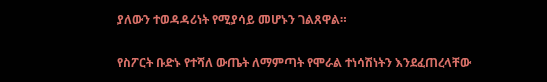ያለውን ተወዳዳሪነት የሚያሳይ መሆኑን ገልጸዋል።

የስፖርት ቡድኑ የተሻለ ውጤት ለማምጣት የሞራል ተነሳሽነትን እንደፈጠረላቸው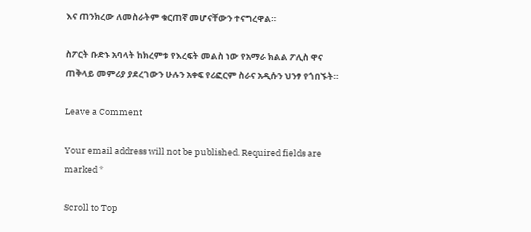እና ጠንክረው ለመስራትም ቁርጠኛ መሆናቸውን ተናግረዋል።

ስፖርት ቡድኑ አባላት ከክረምቱ የእረፍት መልስ ነው የአማራ ክልል ፖሊስ ዋና ጠቅላይ መምሪያ ያደረገውን ሁሉን አቀፍ የሪፎርም ስራና አዲሱን ህንፃ የጎበኙት።

Leave a Comment

Your email address will not be published. Required fields are marked *

Scroll to Top